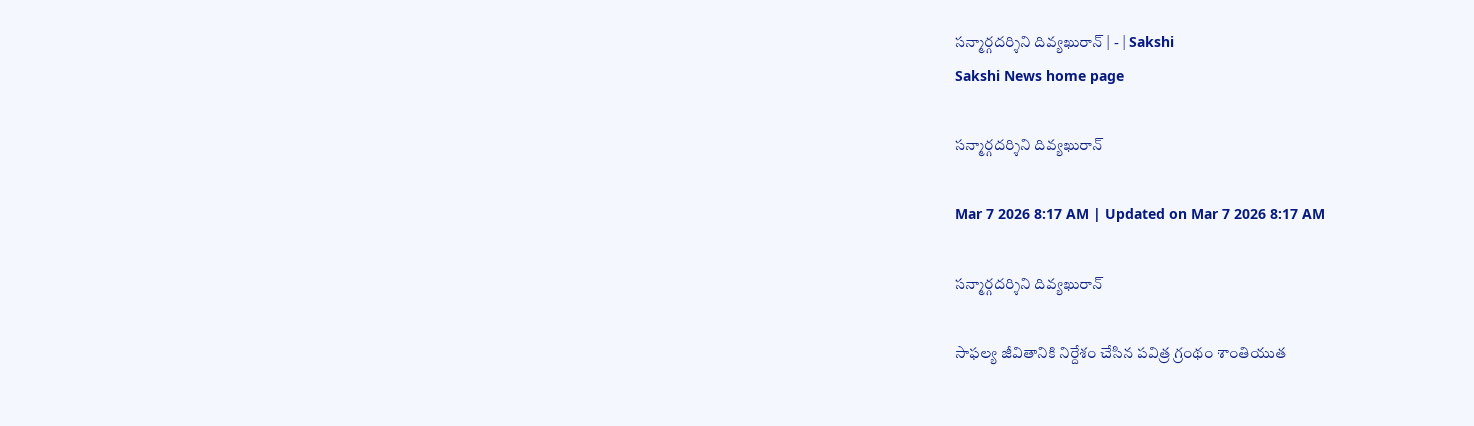సన్మార్గదర్శిని దివ్యఖురాన్‌ | - | Sakshi
Sakshi News home page

సన్మార్గదర్శిని దివ్యఖురాన్‌

Mar 7 2026 8:17 AM | Updated on Mar 7 2026 8:17 AM

సన్మార్గదర్శిని దివ్యఖురాన్‌

సాఫల్య జీవితానికి నిర్దేశం చేసిన పవిత్ర గ్రంథం శాంతియుత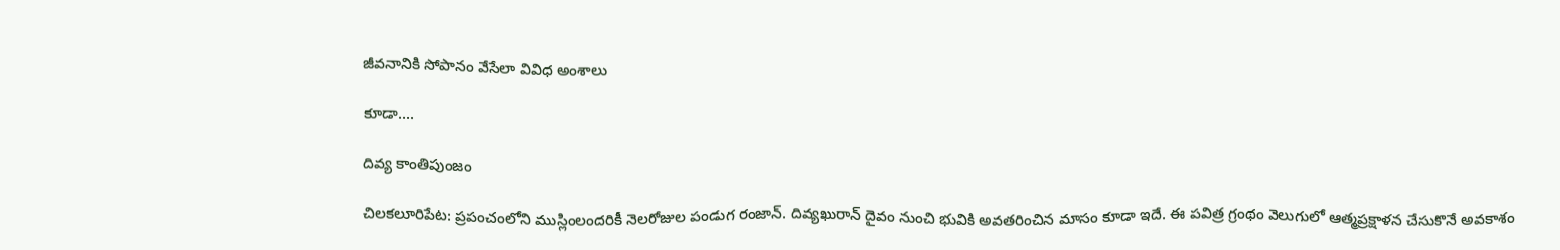జీవనానికి సోపానం వేసేలా వివిధ అంశాలు

కూడా....

దివ్య కాంతిపుంజం

చిలకలూరిపేట: ప్రపంచంలోని ముస్లింలందరికీ నెలరోజుల పండుగ రంజాన్‌. దివ్యఖురాన్‌ దైవం నుంచి భువికి అవతరించిన మాసం కూడా ఇదే. ఈ పవిత్ర గ్రంథం వెలుగులో ఆత్మప్రక్షాళన చేసుకొనే అవకాశం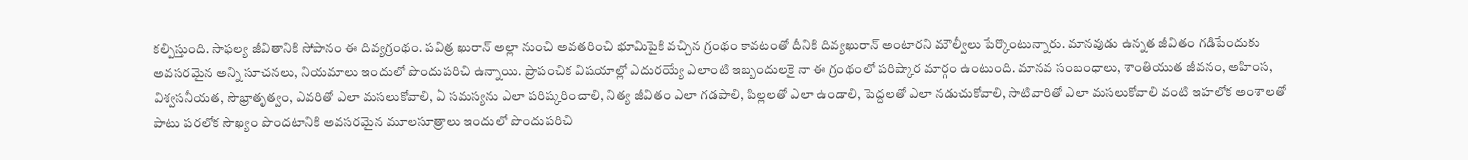కల్పిస్తుంది. సాఫల్య జీవితానికి సోపానం ఈ దివ్యగ్రంథం. పవిత్ర ఖురాన్‌ అల్లా నుంచి అవతరించి భూమిపైకి వచ్చిన గ్రంథం కావటంతో దీనికి దివ్యఖురాన్‌ అంటారని మౌల్వీలు పేర్కొంటున్నారు. మానవుడు ఉన్నత జీవితం గడిపేందుకు అవసరమైన అన్ని సూచనలు, నియమాలు ఇందులో పొందుపరిచి ఉన్నాయి. ప్రాపంచిక విషయాల్లో ఎదురయ్యే ఎలాంటి ఇబ్బందులకై నా ఈ గ్రంథంలో పరిష్కార మార్గం ఉంటుంది. మానవ సంబంధాలు, శాంతియుత జీవనం, అహింస, విశ్వసనీయత, సౌభ్రాతృత్వం, ఎవరితో ఎలా మసలుకోవాలి, ఏ సమస్యను ఎలా పరిష్కరించాలి, నిత్య జీవితం ఎలా గడపాలి, పిల్లలతో ఎలా ఉండాలి, పెద్దలతో ఎలా నడుచుకోవాలి, సాటివారితో ఎలా మసలుకోవాలి వంటి ఇహలోక అంశాలతో పాటు పరలోక సౌఖ్యం పొందటానికి అవసరమైన మూలసూత్రాలు ఇందులో పొందుపరిచి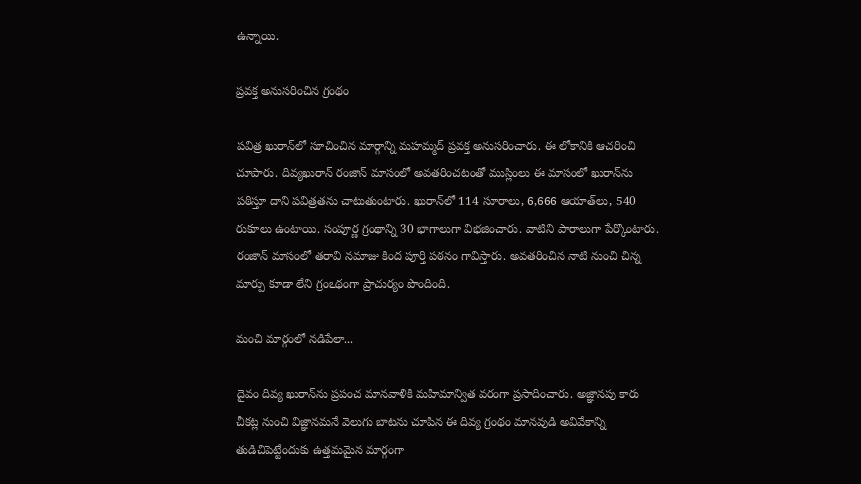ఉన్నాయి.

ప్రవక్త అనుసరించిన గ్రంథం

పవిత్ర ఖురాన్‌లో సూచించిన మార్గాన్ని మహమ్మద్‌ ప్రవక్త అనుసరించారు. ఈ లోకానికి ఆచరించి చూపారు. దివ్యఖురాన్‌ రంజాన్‌ మాసంలో అవతరించటంతో ముస్లింలు ఈ మాసంలో ఖురాన్‌ను పఠిస్తూ దాని పవిత్రతను చాటుతుంటారు. ఖురాన్‌లో 114 సూరాలు, 6,666 ఆయాత్‌లు, 540 రుకూలు ఉంటాయి. సంపూర్ణ గ్రంథాన్ని 30 భాగాలుగా విభజించారు. వాటిని పారాలుగా పేర్కొంటారు. రంజాన్‌ మాసంలో తరావి నమాజు కింద పూర్తి పఠనం గావిస్తారు. అవతరించిన నాటి నుంచి చిన్న మార్పు కూడా లేని గ్రంఽథంగా ప్రాచుర్యం పొందింది.

మంచి మార్గంలో నడిపేలా...

దైవం దివ్య ఖురాన్‌ను ప్రపంచ మానవాళికి మహిమాన్విత వరంగా ప్రసాదించారు. అజ్ఞానపు కారు చీకట్ల నుంచి విజ్ఞానమనే వెలుగు బాటను చూపిన ఈ దివ్య గ్రంథం మానవుడి అవివేకాన్ని తుడిచిపెట్టేందుకు ఉత్తమమైన మార్గంగా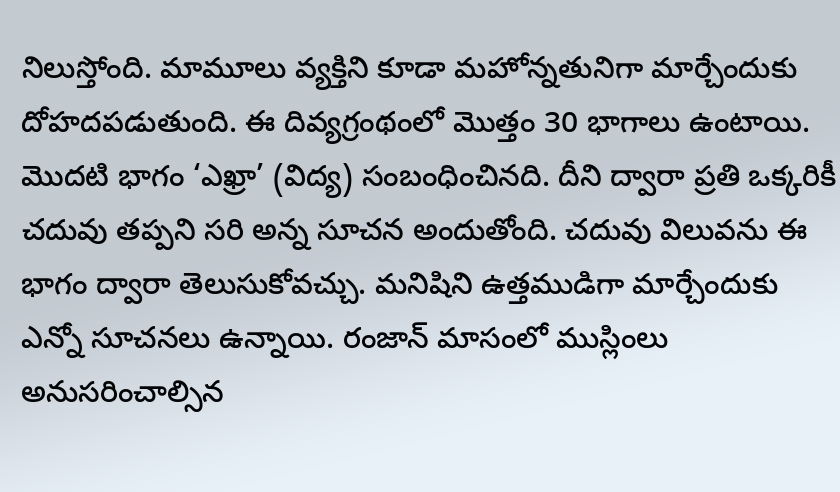నిలుస్తోంది. మామూలు వ్యక్తిని కూడా మహోన్నతునిగా మార్చేందుకు దోహదపడుతుంది. ఈ దివ్యగ్రంథంలో మొత్తం 30 భాగాలు ఉంటాయి. మొదటి భాగం ‘ఎఖ్రా’ (విద్య) సంబంధించినది. దీని ద్వారా ప్రతి ఒక్కరికీ చదువు తప్పని సరి అన్న సూచన అందుతోంది. చదువు విలువను ఈ భాగం ద్వారా తెలుసుకోవచ్చు. మనిషిని ఉత్తముడిగా మార్చేందుకు ఎన్నో సూచనలు ఉన్నాయి. రంజాన్‌ మాసంలో ముస్లింలు అనుసరించాల్సిన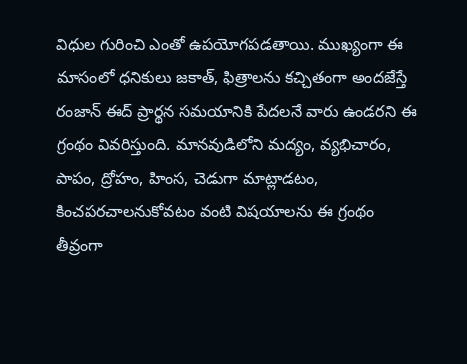విధుల గురించి ఎంతో ఉపయోగపడతాయి. ముఖ్యంగా ఈ మాసంలో ధనికులు జకాత్‌, ఫిత్రాలను కచ్చితంగా అందజేస్తే రంజాన్‌ ఈద్‌ ప్రార్థన సమయానికి పేదలనే వారు ఉండరని ఈ గ్రంథం వివరిస్తుంది. మానవుడిలోని మద్యం, వ్యభిచారం, పాపం, ద్రోహం, హింస, చెడుగా మాట్లాడటం, కించపరచాలనుకోవటం వంటి విషయాలను ఈ గ్రంథం తీవ్రంగా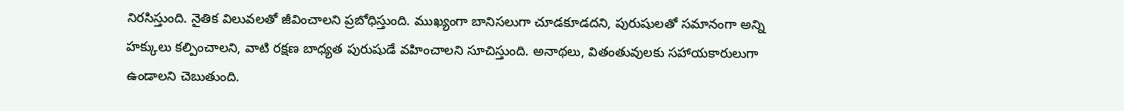నిరసిస్తుంది. నైతిక విలువలతో జీవించాలని ప్రబోధిస్తుంది. ముఖ్యంగా బానిసలుగా చూడకూడదని, పురుషులతో సమానంగా అన్ని హక్కులు కల్పించాలని, వాటి రక్షణ బాధ్యత పురుషుడే వహించాలని సూచిస్తుంది. అనాథలు, వితంతువులకు సహాయకారులుగా ఉండాలని చెబుతుంది.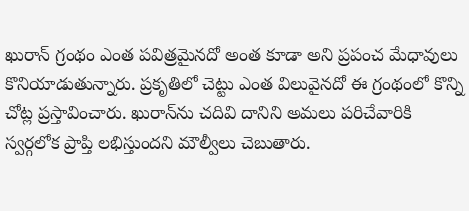ఖురాన్‌ గ్రంథం ఎంత పవిత్రమైనదో అంత కూడా అని ప్రపంచ మేధావులు కొనియాడుతున్నారు. ప్రకృతిలో చెట్టు ఎంత విలువైనదో ఈ గ్రంథంలో కొన్ని చోట్ల ప్రస్తావించారు. ఖురాన్‌ను చదివి దానిని అమలు పరిచేవారికి స్వర్గలోక ప్రాప్తి లభిస్తుందని మౌల్వీలు చెబుతారు.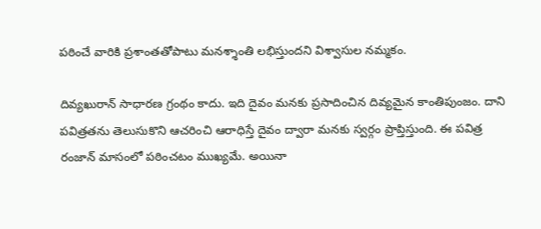పఠించే వారికి ప్రశాంతతోపాటు మనశ్శాంతి లభిస్తుందని విశ్వాసుల నమ్మకం.

దివ్యఖురాన్‌ సాధారణ గ్రంథం కాదు. ఇది దైవం మనకు ప్రసాదించిన దివ్యమైన కాంతిపుంజం. దాని పవిత్రతను తెలుసుకొని ఆచరించి ఆరాధిస్తే దైవం ద్వారా మనకు స్వర్గం ప్రాప్తిస్తుంది. ఈ పవిత్ర రంజాన్‌ మాసంలో పఠించటం ముఖ్యమే. అయినా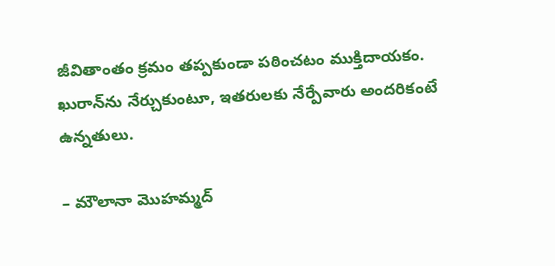జీవితాంతం క్రమం తప్పకుండా పఠించటం ముక్తిదాయకం. ఖురాన్‌ను నేర్చుకుంటూ, ఇతరులకు నేర్పేవారు అందరికంటే ఉన్నతులు.

– మౌలానా మొహమ్మద్‌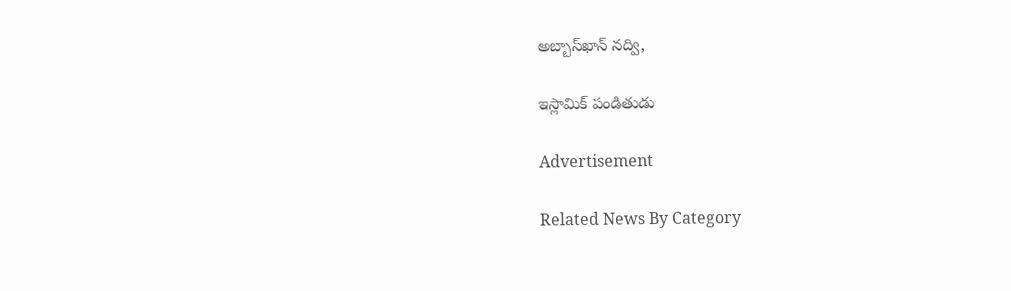అబ్బాస్‌ఖాన్‌ నద్వి,

ఇస్లామిక్‌ పండితుడు

Advertisement

Related News By Category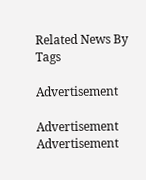Related News By Tags

Advertisement

Advertisement
Advertisement